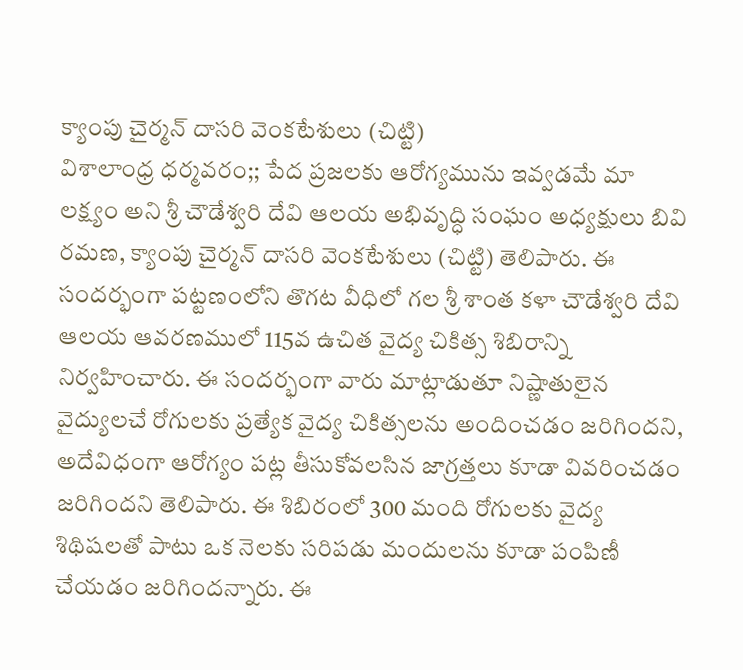క్యాంపు చైర్మన్ దాసరి వెంకటేశులు (చిట్టి)
విశాలాంధ్ర ధర్మవరం;; పేద ప్రజలకు ఆరోగ్యమును ఇవ్వడమే మా లక్ష్యం అని శ్రీ చౌడేశ్వరి దేవి ఆలయ అభివృద్ధి సంఘం అధ్యక్షులు బివి రమణ, క్యాంపు చైర్మన్ దాసరి వెంకటేశులు (చిట్టి) తెలిపారు. ఈ సందర్భంగా పట్టణంలోని తొగట వీధిలో గల శ్రీ శాంత కళా చౌడేశ్వరి దేవి ఆలయ ఆవరణములో 115వ ఉచిత వైద్య చికిత్స శిబిరాన్ని నిర్వహించారు. ఈ సందర్భంగా వారు మాట్లాడుతూ నిష్ణాతులైన వైద్యులచే రోగులకు ప్రత్యేక వైద్య చికిత్సలను అందించడం జరిగిందని, అదేవిధంగా ఆరోగ్యం పట్ల తీసుకోవలసిన జాగ్రత్తలు కూడా వివరించడం జరిగిందని తెలిపారు. ఈ శిబిరంలో 300 మంది రోగులకు వైద్య శిథిషలతో పాటు ఒక నెలకు సరిపడు మందులను కూడా పంపిణీ చేయడం జరిగిందన్నారు. ఈ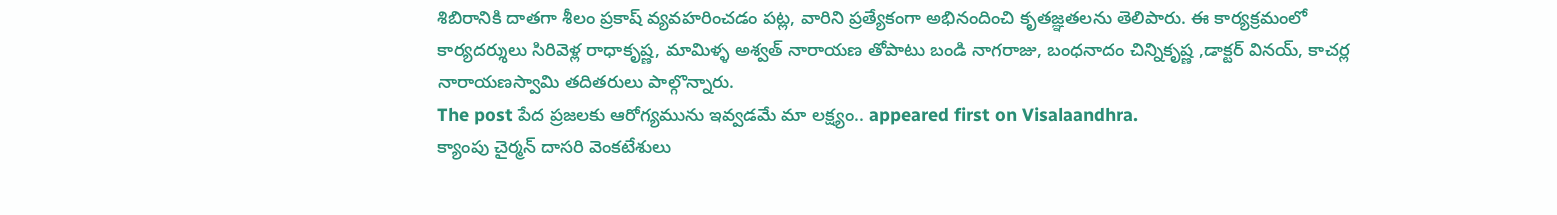శిబిరానికి దాతగా శీలం ప్రకాష్ వ్యవహరించడం పట్ల, వారిని ప్రత్యేకంగా అభినందించి కృతజ్ఞతలను తెలిపారు. ఈ కార్యక్రమంలో కార్యదర్శులు సిరివెళ్ల రాధాకృష్ణ, మామిళ్ళ అశ్వత్ నారాయణ తోపాటు బండి నాగరాజు, బంధనాదం చిన్నికృష్ణ ,డాక్టర్ వినయ్, కాచర్ల నారాయణస్వామి తదితరులు పాల్గొన్నారు.
The post పేద ప్రజలకు ఆరోగ్యమును ఇవ్వడమే మా లక్ష్యం.. appeared first on Visalaandhra.
క్యాంపు చైర్మన్ దాసరి వెంకటేశులు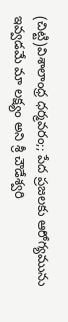(చిట్టి)విశాలాంధ్ర ధర్మవరం;; పేద ప్రజలకు ఆరోగ్యమును ఇవ్వడమే మా లక్ష్యం అని శ్రీ చౌడేశ్వరి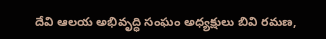దేవి ఆలయ అభివృద్ధి సంఘం అధ్యక్షులు బివి రమణ,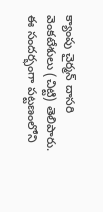క్యాంపు చైర్మన్ దాసరి వెంకటేశులు (చిట్టి) తెలిపారు. ఈ సందర్భంగా పట్టణంలోని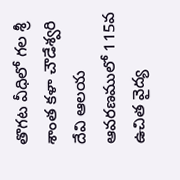తొగట వీధిలో గల శ్రీ శాంత కళా చౌడేశ్వరి దేవి ఆలయ ఆవరణములో 115వ ఉచిత వైద్య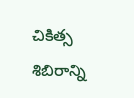చికిత్స శిబిరాన్ని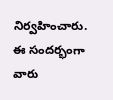నిర్వహించారు. ఈ సందర్భంగా వారు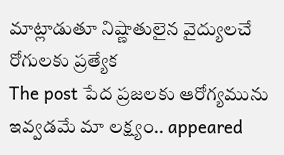మాట్లాడుతూ నిష్ణాతులైన వైద్యులచే రోగులకు ప్రత్యేక
The post పేద ప్రజలకు ఆరోగ్యమును ఇవ్వడమే మా లక్ష్యం.. appeared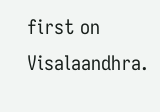first on Visalaandhra.